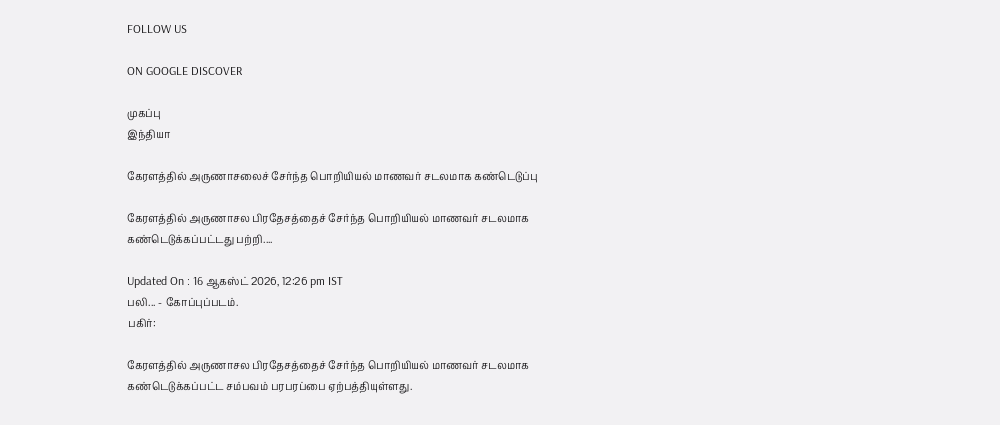FOLLOW US

ON GOOGLE DISCOVER

முகப்பு
இந்தியா

கேரளத்தில் அருணாசலைச் சேர்ந்த பொறியியல் மாணவர் சடலமாக கண்டெடுப்பு

கேரளத்தில் அருணாசல பிரதேசத்தைச் சேர்ந்த பொறியியல் மாணவர் சடலமாக கண்டெடுக்கப்பட்டது பற்றி....

Updated On : 16 ஆகஸ்ட் 2026, 12:26 pm IST
பலி... - கோப்புப்படம்.
பகிர்:

கேரளத்தில் அருணாசல பிரதேசத்தைச் சேர்ந்த பொறியியல் மாணவர் சடலமாக கண்டெடுக்கப்பட்ட சம்பவம் பரபரப்பை ஏற்பத்தியுள்ளது.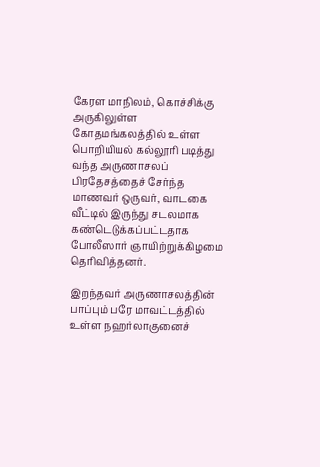கேரள மாநிலம், கொச்சிக்கு அருகிலுள்ள கோதமங்கலத்தில் உள்ள பொறியியல் கல்லூரி படித்து வந்த அருணாசலப் பிரதேசத்தைச் சேர்ந்த மாணவர் ஒருவர், வாடகை வீட்டில் இருந்து சடலமாக கண்டெடுக்கப்பட்டதாக போலீஸார் ஞாயிற்றுக்கிழமை தெரிவித்தனர்.

இறந்தவர் அருணாசலத்தின் பாப்பும் பரே மாவட்டத்தில் உள்ள நஹர்லாகுனைச்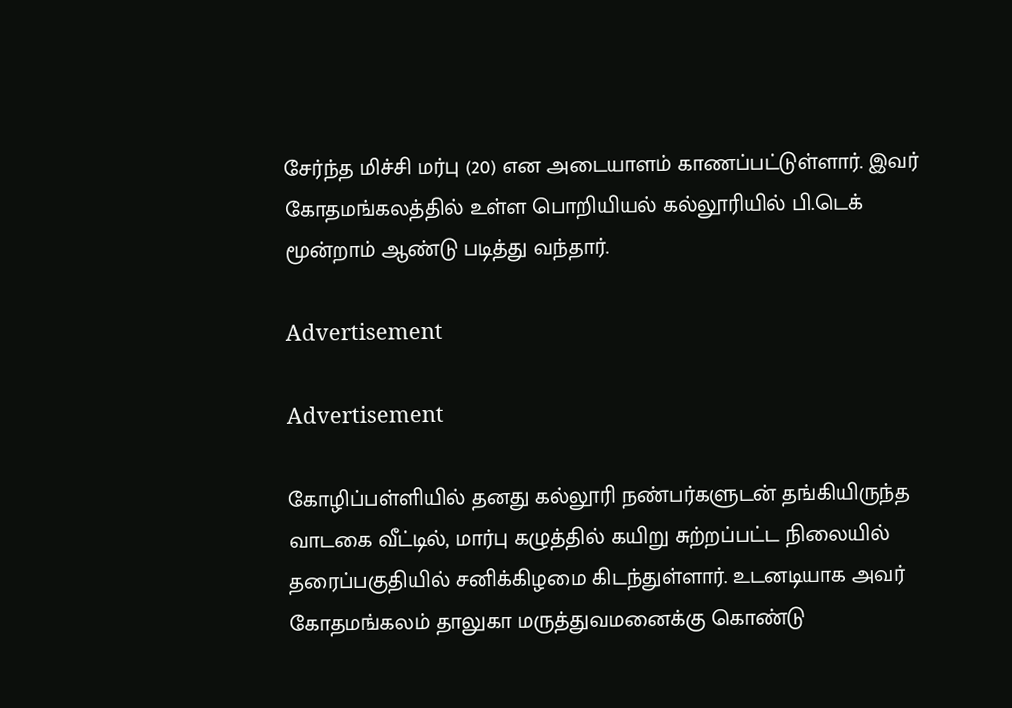சேர்ந்த மிச்சி மர்பு (20) என அடையாளம் காணப்பட்டுள்ளார். இவர் கோதமங்கலத்தில் உள்ள பொறியியல் கல்லூரியில் பி.டெக் மூன்றாம் ஆண்டு படித்து வந்தார்.

Advertisement

Advertisement

கோழிப்பள்ளியில் தனது கல்லூரி நண்பர்களுடன் தங்கியிருந்த வாடகை வீட்டில், மார்பு கழுத்தில் கயிறு சுற்றப்பட்ட நிலையில் தரைப்பகுதியில் சனிக்கிழமை கிடந்துள்ளார். உடனடியாக அவர் கோதமங்கலம் தாலுகா மருத்துவமனைக்கு கொண்டு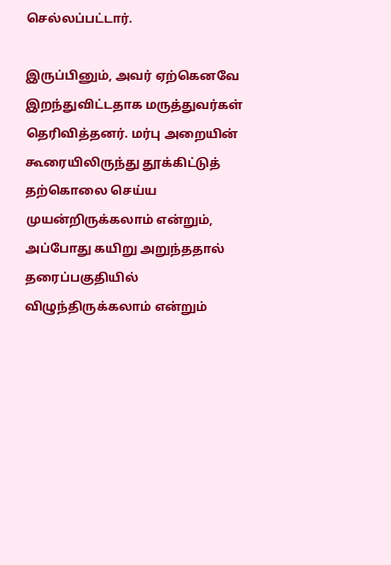செல்லப்பட்டார்.

இருப்பினும், அவர் ஏற்கெனவே இறந்துவிட்டதாக மருத்துவர்கள் தெரிவித்தனர். மர்பு அறையின் கூரையிலிருந்து தூக்கிட்டுத் தற்கொலை செய்ய முயன்றிருக்கலாம் என்றும், அப்போது கயிறு அறுந்ததால் தரைப்பகுதியில் விழுந்திருக்கலாம் என்றும்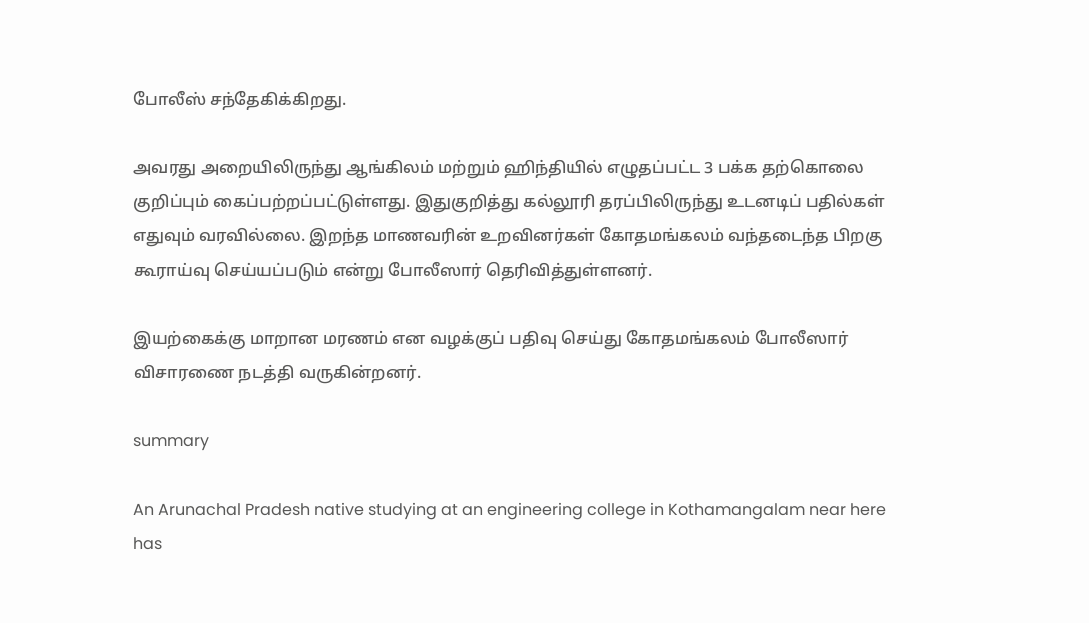போலீஸ் சந்தேகிக்கிறது.

அவரது அறையிலிருந்து ஆங்கிலம் மற்றும் ஹிந்தியில் எழுதப்பட்ட 3 பக்க தற்கொலை குறிப்பும் கைப்பற்றப்பட்டுள்ளது. இதுகுறித்து கல்லூரி தரப்பிலிருந்து உடனடிப் பதில்கள் எதுவும் வரவில்லை. இறந்த மாணவரின் உறவினர்கள் கோதமங்கலம் வந்தடைந்த பிறகு கூராய்வு செய்யப்படும் என்று போலீஸார் தெரிவித்துள்ளனர்.

இயற்கைக்கு மாறான மரணம் என வழக்குப் பதிவு செய்து கோதமங்கலம் போலீஸார் விசாரணை நடத்தி வருகின்றனர்.

summary

An Arunachal Pradesh native studying at an engineering college in Kothamangalam near here has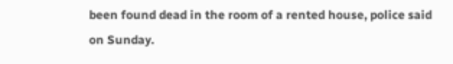been found dead in the room of a rented house, police said on Sunday.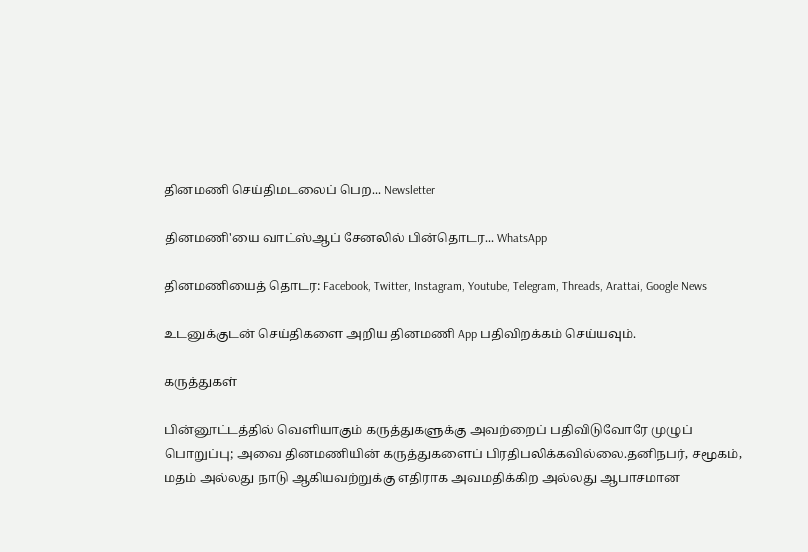தினமணி செய்திமடலைப் பெற... Newsletter

தினமணி'யை வாட்ஸ்ஆப் சேனலில் பின்தொடர... WhatsApp

தினமணியைத் தொடர: Facebook, Twitter, Instagram, Youtube, Telegram, Threads, Arattai, Google News

உடனுக்குடன் செய்திகளை அறிய தினமணி App பதிவிறக்கம் செய்யவும்.

கருத்துகள்

பின்னூட்டத்தில் வெளியாகும் கருத்துகளுக்கு அவற்றைப் பதிவிடுவோரே முழுப் பொறுப்பு; அவை தினமணியின் கருத்துகளைப் பிரதிபலிக்கவில்லை.தனிநபர், சமூகம், மதம் அல்லது நாடு ஆகியவற்றுக்கு எதிராக அவமதிக்கிற அல்லது ஆபாசமான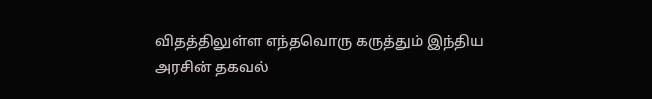விதத்திலுள்ள எந்தவொரு கருத்தும் இந்திய அரசின் தகவல்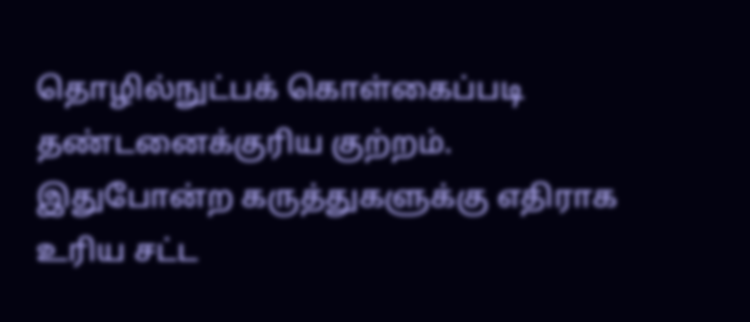தொழில்நுட்பக் கொள்கைப்படி தண்டனைக்குரிய குற்றம். இதுபோன்ற கருத்துகளுக்கு எதிராக உரிய சட்ட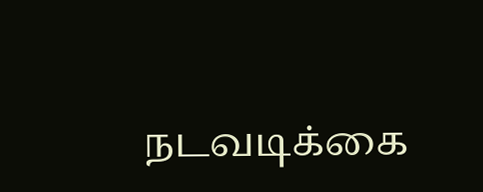நடவடிக்கை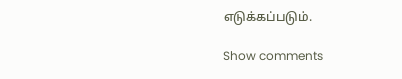எடுக்கப்படும்.

Show comments